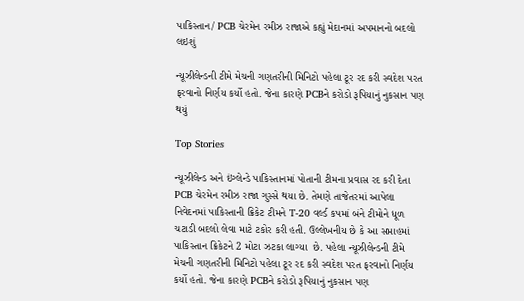પાકિસ્તાન/ PCB ચેરમેન રમીઝ રાજાએ કહ્યું મેદાનમાં અપમાનનો બદલો લઇશું

ન્યૂઝીલેન્ડની ટીમે મેચની ગણતરીની મિનિટો પહેલા ટૂર રદ કરી સ્વદેશ પરત ફરવાનો નિર્ણય કર્યો હતો. જેના કારણે PCBને કરોડો રૂપિયાનું નુકસાન પણ થયું

Top Stories

ન્યૂઝીલેન્ડ અને ઇંગ્લેન્ડે પાકિસ્તાનમાં પોતાની ટીમના પ્રવાસ રદ કરી દેતા PCB ચેરમેન રમીઝ રાજા ગુસ્સે થયા છે. તેમણે તાજેતરમાં આપેલા નિવેદનમાં પાકિસ્તાની ક્રિકેટ ટીમને T-20 વર્લ્ડ કપમાં બંને ટીમોને ધૂળ ચટાડી બદલો લેવા માટે ટકોર કરી હતી. ઉલ્લેખનીય છે કે આ સપ્તાહમાં પાકિસ્તાન ક્રિકેટને 2 મોટા ઝટકા લાગ્યા  છે. પહેલા ન્યૂઝીલેન્ડની ટીમે મેચની ગણતરીની મિનિટો પહેલા ટૂર રદ કરી સ્વદેશ પરત ફરવાનો નિર્ણય કર્યો હતો. જેના કારણે PCBને કરોડો રૂપિયાનું નુકસાન પણ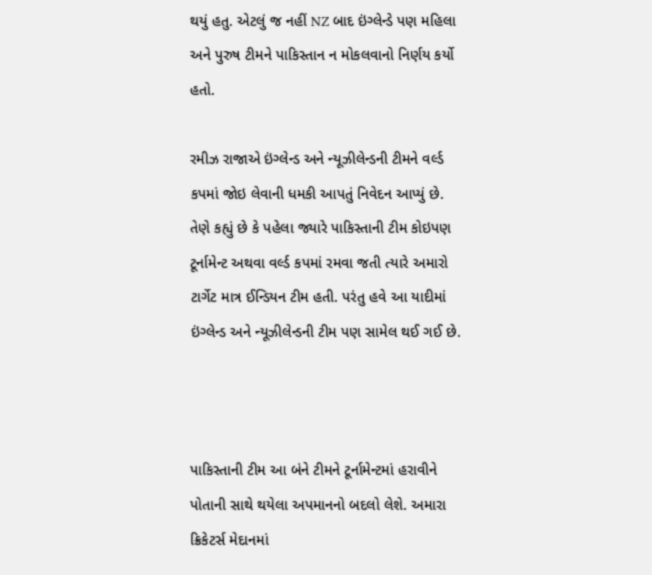થયું હતુ. એટલું જ નહીં NZ બાદ ઇંગ્લેન્ડે પણ મહિલા અને પુરુષ ટીમને પાકિસ્તાન ન મોકલવાનો નિર્ણય કર્યો હતો.

રમીઝ રાજાએ ઇંગ્લેન્ડ અને ન્યૂઝીલેન્ડની ટીમને વર્લ્ડ કપમાં જોઇ લેવાની ધમકી આપતું નિવેદન આપ્યું છે. તેણે કહ્યું છે કે પહેલા જ્યારે પાકિસ્તાની ટીમ કોઇપણ ટૂર્નામેન્ટ અથવા વર્લ્ડ કપમાં રમવા જતી ત્યારે અમારો ટાર્ગેટ માત્ર ઈન્ડિયન ટીમ હતી. પરંતુ હવે આ યાદીમાં ઇંગ્લેન્ડ અને ન્યૂઝીલેન્ડની ટીમ પણ સામેલ થઈ ગઈ છે.



પાકિસ્તાની ટીમ આ બંને ટીમને ટૂર્નામેન્ટમાં હરાવીને પોતાની સાથે થયેલા અપમાનનો બદલો લેશે. અમારા ક્રિકેટર્સ મેદાનમાં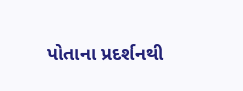પોતાના પ્રદર્શનથી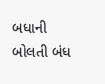બધાની બોલતી બંધ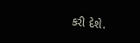કરી દેશે.